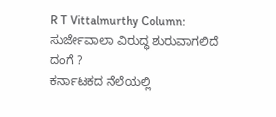R T Vittalmurthy Column: ಸುರ್ಜೇವಾಲಾ ವಿರುದ್ಧ ಶುರುವಾಗಲಿದೆ ದಂಗೆ ?
ಕರ್ನಾಟಕದ ನೆಲೆಯಲ್ಲಿ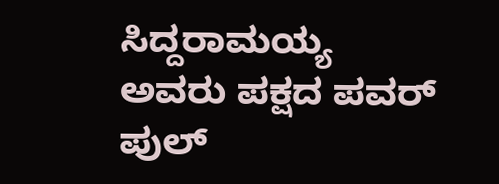ಸಿದ್ದರಾಮಯ್ಯ ಅವರು ಪಕ್ಷದ ಪವರ್ ಪುಲ್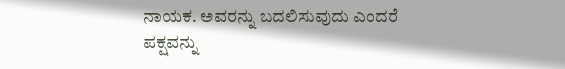ನಾಯಕ. ಅವರನ್ನು ಬದಲಿಸುವುದು ಎಂದರೆ ಪಕ್ಷವನ್ನು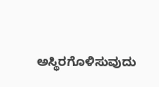ಅಸ್ಥಿರಗೊಳಿಸುವುದು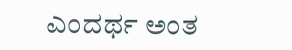ಎಂದರ್ಥ ಅಂತ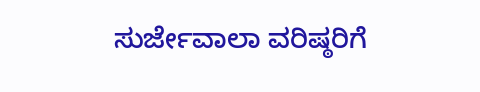ಸುರ್ಜೇವಾಲಾ ವರಿಷ್ಠರಿಗೆ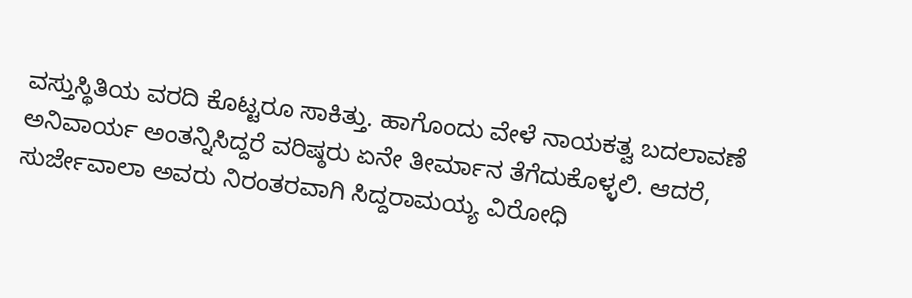ವಸ್ತುಸ್ಥಿತಿಯ ವರದಿ ಕೊಟ್ಟರೂ ಸಾಕಿತ್ತು. ಹಾಗೊಂದು ವೇಳೆ ನಾಯಕತ್ವ ಬದಲಾವಣೆ ಅನಿವಾರ್ಯ ಅಂತನ್ನಿಸಿದ್ದರೆ ವರಿಷ್ಠರು ಏನೇ ತೀರ್ಮಾನ ತೆಗೆದುಕೊಳ್ಳಲಿ. ಆದರೆ, ಸುರ್ಜೇವಾಲಾ ಅವರು ನಿರಂತರವಾಗಿ ಸಿದ್ದರಾಮಯ್ಯ ವಿರೋಧಿ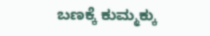ಬಣಕ್ಕೆ ಕುಮ್ಮಕ್ಕು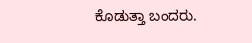ಕೊಡುತ್ತಾ ಬಂದರು.